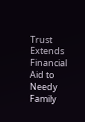Trust Extends Financial Aid to Needy Family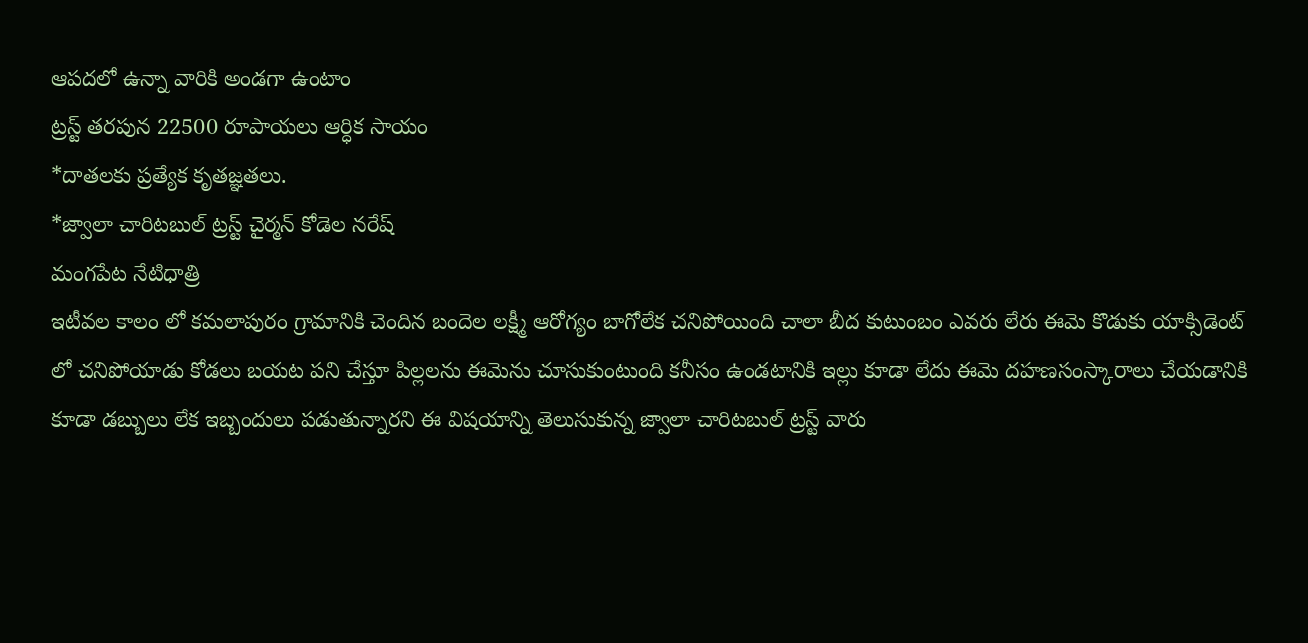ఆపదలో ఉన్నా వారికి అండగా ఉంటాం
ట్రస్ట్ తరపున 22500 రూపాయలు ఆర్ధిక సాయం
*దాతలకు ప్రత్యేక కృతజ్ఞతలు.
*జ్వాలా చారిటబుల్ ట్రస్ట్ చైర్మన్ కోడెల నరేష్
మంగపేట నేటిధాత్రి
ఇటీవల కాలం లో కమలాపురం గ్రామానికి చెందిన బందెల లక్ష్మీ ఆరోగ్యం బాగోలేక చనిపోయింది చాలా బీద కుటుంబం ఎవరు లేరు ఈమె కొడుకు యాక్సిడెంట్ లో చనిపోయాడు కోడలు బయట పని చేస్తూ పిల్లలను ఈమెను చూసుకుంటుంది కనీసం ఉండటానికి ఇల్లు కూడా లేదు ఈమె దహణసంస్కారాలు చేయడానికి కూడా డబ్బులు లేక ఇబ్బందులు పడుతున్నారని ఈ విషయాన్ని తెలుసుకున్న జ్వాలా చారిటబుల్ ట్రస్ట్ వారు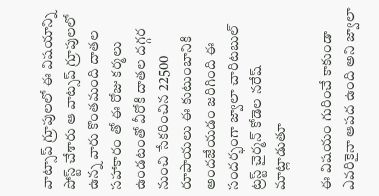వాట్సాప్ గ్రూపులలో ఈ విషయాన్ని పోస్ట్ చేశారు ఆ వాట్సప్ గ్రూపులలో ఉన్న వారు కొంతమంది దాతల సహాకారం తో ఈ రోజు కర్మలు ఉండటంతో వీరోకి దాతల దగ్గర నుంచి సేకరించిన 22500 రూపాయలు ఈ కుటుంబానికి అందజేయడం జరిగింది ఈ సందర్భంగా జ్వాలా చారిటబుల్ ట్రస్ట్ చైర్మన్ కోడెల నరేష్ మాట్లాడుతూ

ఈ విషయం గురించే కాకుండా ఎవరికైనా ఆపద ఉంది అని జ్వాలా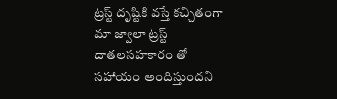ట్రస్ట్ దృష్టికి వస్తే కచ్చితంగా మా జ్వాలా ట్రస్ట్ దాతలసహకారం తో సహాయం అందిస్తుందని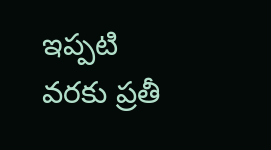ఇప్పటి వరకు ప్రతీ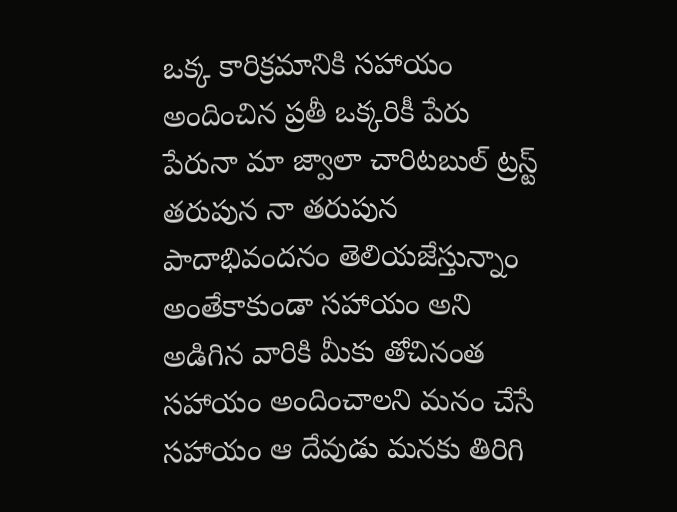ఒక్క కారిక్రమానికి సహాయం అందించిన ప్రతీ ఒక్కరికీ పేరు పేరునా మా జ్వాలా చారిటబుల్ ట్రస్ట్ తరుపున నా తరుపున పాదాభివందనం తెలియజేస్తున్నాం అంతేకాకుండా సహాయం అని అడిగిన వారికి మీకు తోచినంత సహాయం అందించాలని మనం చేసే సహాయం ఆ దేవుడు మనకు తిరిగి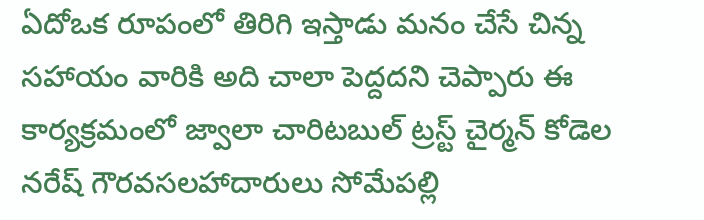ఏదోఒక రూపంలో తిరిగి ఇస్తాడు మనం చేసే చిన్న సహాయం వారికి అది చాలా పెద్దదని చెప్పారు ఈ కార్యక్రమంలో జ్వాలా చారిటబుల్ ట్రస్ట్ చైర్మన్ కోడెల నరేష్ గౌరవసలహాదారులు సోమేపల్లి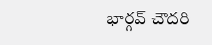భార్గవ్ చౌదరి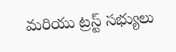మరియు ట్రస్ట్ సభ్యులు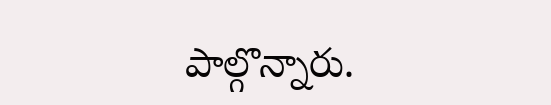పాల్గొన్నారు.